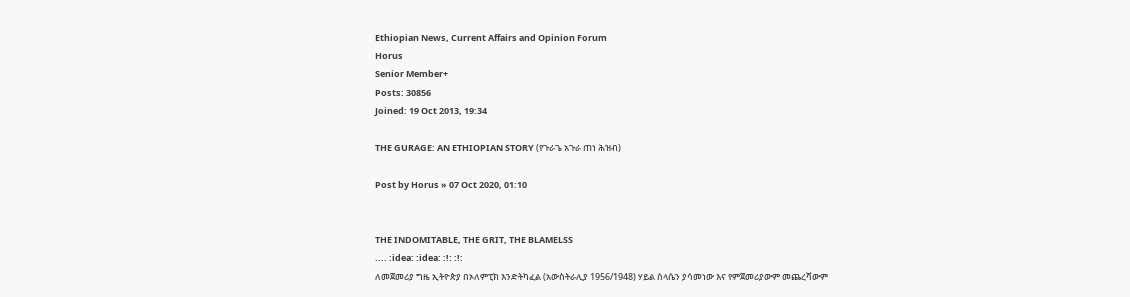Ethiopian News, Current Affairs and Opinion Forum
Horus
Senior Member+
Posts: 30856
Joined: 19 Oct 2013, 19:34

THE GURAGE: AN ETHIOPIAN STORY (የጉራጌ አጉራ ጠነ ሕዝብ)

Post by Horus » 07 Oct 2020, 01:10


THE INDOMITABLE, THE GRIT, THE BLAMELSS
.... :idea: :idea: :!: :!:
ለመጀመሪያ ግዜ ኢትዮጵያ በኦለምፒክ እንድትካፈል (አውስትራሊያ 1956/1948) ሃይል ስላሴን ያሳመነው እና የምጀመሪያውም መጨረሻውም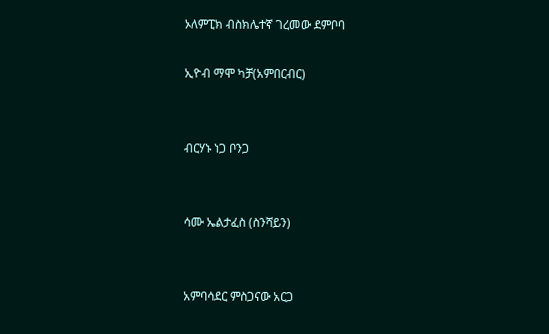ኦለምፒክ ብስክሌተኛ ገረመው ደምቦባ

ኢዮብ ማሞ ካቻ(አምበርብር)


ብርሃኑ ነጋ ቦንጋ


ሳሙ ኤልታፈስ (ስንሻይን)


አምባሳደር ምስጋናው አርጋ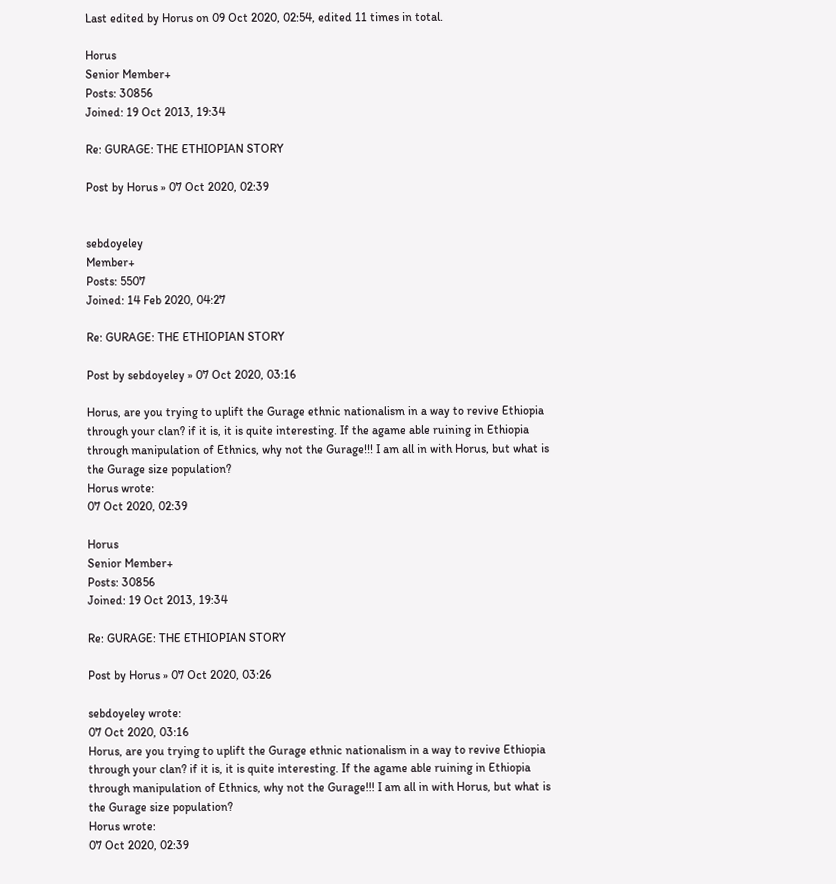Last edited by Horus on 09 Oct 2020, 02:54, edited 11 times in total.

Horus
Senior Member+
Posts: 30856
Joined: 19 Oct 2013, 19:34

Re: GURAGE: THE ETHIOPIAN STORY

Post by Horus » 07 Oct 2020, 02:39


sebdoyeley
Member+
Posts: 5507
Joined: 14 Feb 2020, 04:27

Re: GURAGE: THE ETHIOPIAN STORY

Post by sebdoyeley » 07 Oct 2020, 03:16

Horus, are you trying to uplift the Gurage ethnic nationalism in a way to revive Ethiopia through your clan? if it is, it is quite interesting. If the agame able ruining in Ethiopia through manipulation of Ethnics, why not the Gurage!!! I am all in with Horus, but what is the Gurage size population?
Horus wrote:
07 Oct 2020, 02:39

Horus
Senior Member+
Posts: 30856
Joined: 19 Oct 2013, 19:34

Re: GURAGE: THE ETHIOPIAN STORY

Post by Horus » 07 Oct 2020, 03:26

sebdoyeley wrote:
07 Oct 2020, 03:16
Horus, are you trying to uplift the Gurage ethnic nationalism in a way to revive Ethiopia through your clan? if it is, it is quite interesting. If the agame able ruining in Ethiopia through manipulation of Ethnics, why not the Gurage!!! I am all in with Horus, but what is the Gurage size population?
Horus wrote:
07 Oct 2020, 02:39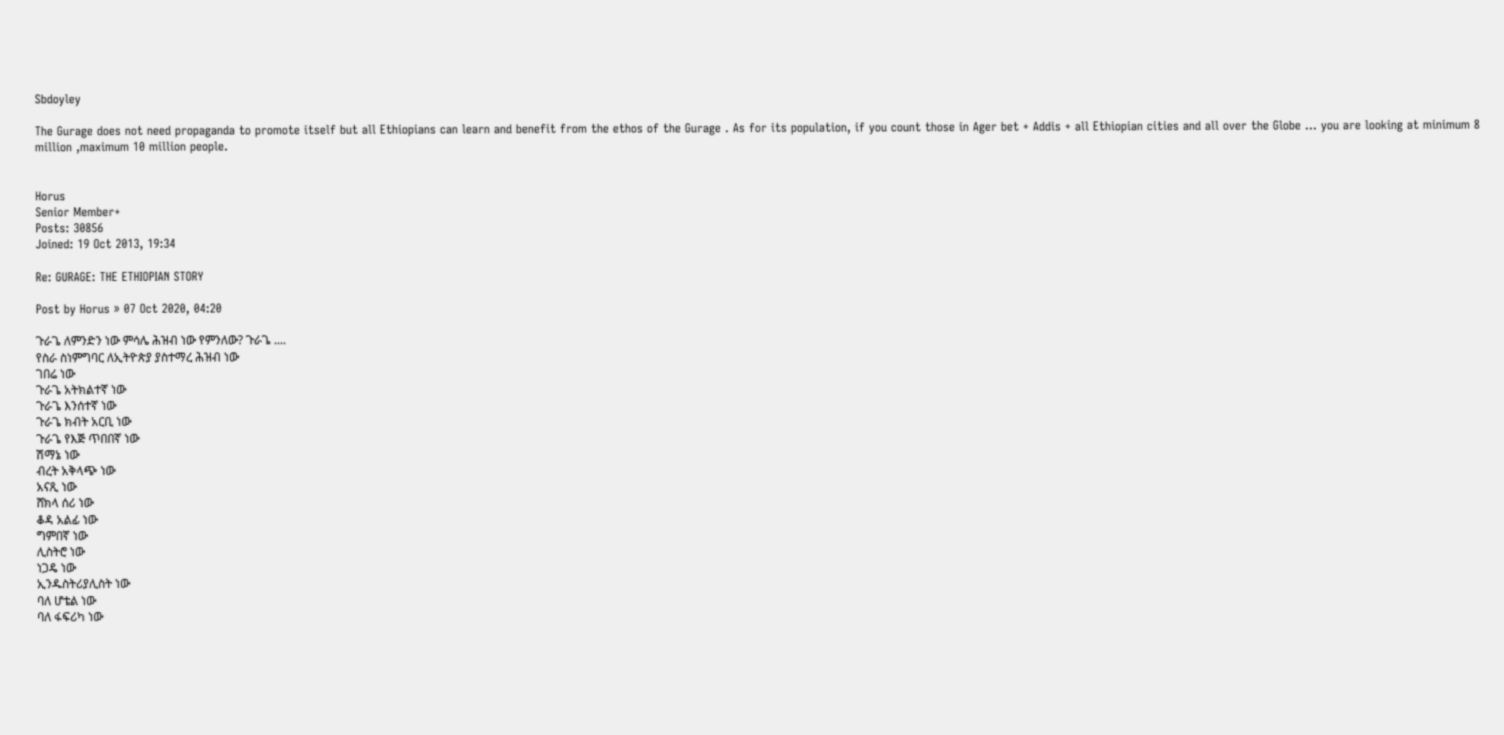Sbdoyley

The Gurage does not need propaganda to promote itself but all Ethiopians can learn and benefit from the ethos of the Gurage . As for its population, if you count those in Ager bet + Addis + all Ethiopian cities and all over the Globe ... you are looking at minimum 8 million ,maximum 10 million people.


Horus
Senior Member+
Posts: 30856
Joined: 19 Oct 2013, 19:34

Re: GURAGE: THE ETHIOPIAN STORY

Post by Horus » 07 Oct 2020, 04:20

ጉራጌ ለምንድን ነው ምሳሌ ሕዝብ ነው የምንለው? ጉራጌ ....
የስራ ስነምግባር ለኢትዮጵያ ያስተማረ ሕዝብ ነው
ገበሬ ነው
ጉራጌ አትክልተኛ ነው
ጉራጌ እንሰተኛ ነው
ጉራጌ ክብት አርቢ ነው
ጉራጌ የእጅ ጥበበኛ ነው
ሽማኔ ነው
ብረት አቅላጭ ነው
አናጺ ነው
ሸክላ ሰሪ ነው
ቆዳ አልፊ ነው
ግምበኛ ነው
ሊስትሮ ነው
ነጋዴ ነው
ኢንዱስትሪያሊስት ነው
ባለ ሆቴል ነው
ባለ ፋፍሪካ ነው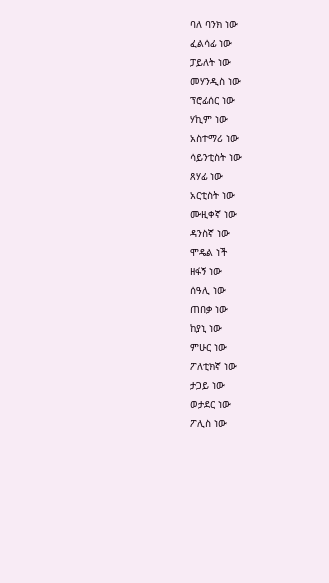ባለ ባንክ ነው
ፈልሳፊ ነው
ፓይለት ነው
መሃንዲስ ነው
ፕሮፊሰር ነው
ሃኪም ነው
አስተማሪ ነው
ሳይንቲስት ነው
ጸሃፊ ነው
አርቲስት ነው
ሙዚቀኛ ነው
ዳንስኛ ነው
ሞዴል ነች
ዘፋኝ ነው
ሰዓሊ ነው
ጠበቃ ነው
ከያኒ ነው
ምሁር ነው
ፖለቲክኛ ነው
ታጋይ ነው
ወታደር ነው
ፖሊስ ነው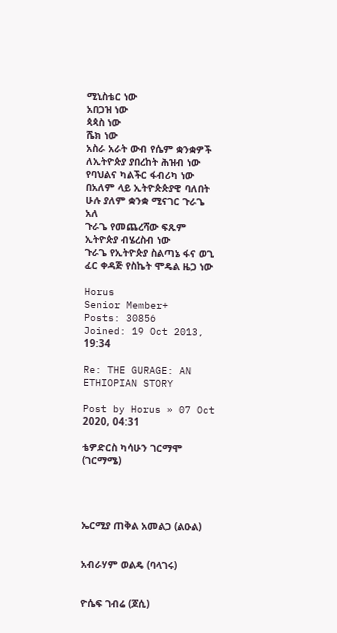ሚኒስቴር ነው
አበጋዝ ነው
ጳጳስ ነው
ሼክ ነው
አስራ አራት ውብ የሴም ቋንቋዎች ለኢትዮጵያ ያበረከት ሕዝብ ነው
የባህልና ካልችር ፋብሪካ ነው
በአለም ላይ ኢትዮጵጵያዊ ባለበት ሁሉ ያለም ቋንቋ ሚናገር ጉራጌ አለ
ጉራጌ የመጨረሻው ፍጹም ኢትዮጵያ ብሄረስብ ነው
ጉራጌ የኢትዮጵያ ስልጣኔ ፋና ወጊ ፈር ቀዳጅ የስኬት ሞዴል ዜጋ ነው

Horus
Senior Member+
Posts: 30856
Joined: 19 Oct 2013, 19:34

Re: THE GURAGE: AN ETHIOPIAN STORY

Post by Horus » 07 Oct 2020, 04:31

ቴዎድርስ ካሳሁን ገርማሞ (ገርማሜ)




ኤርሚያ ጠቅል አመልጋ (ልዑል)


አብራሃም ወልዴ (ባላገሩ)


ዮሴፍ ገብሬ (ጆሲ)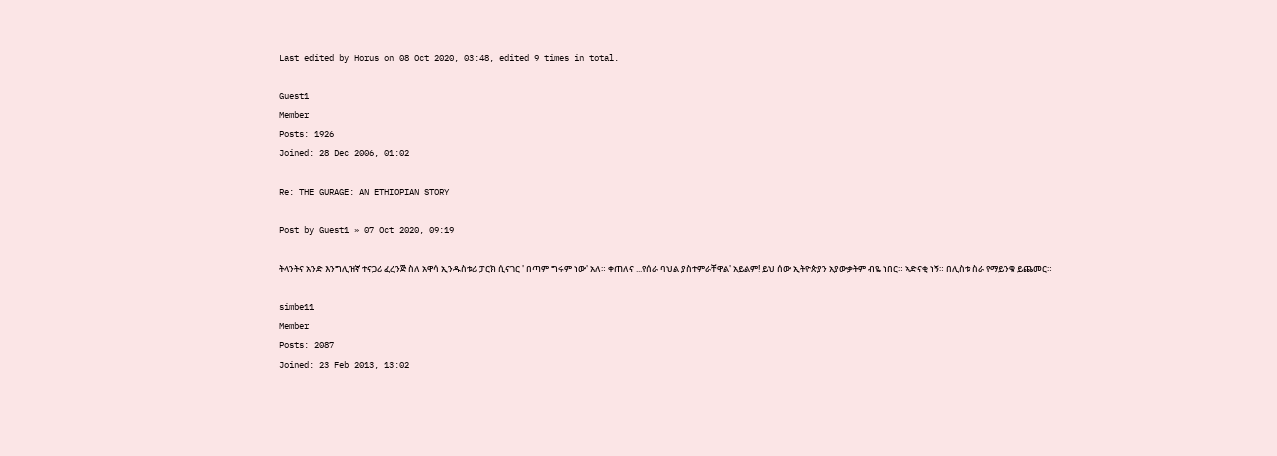Last edited by Horus on 08 Oct 2020, 03:48, edited 9 times in total.

Guest1
Member
Posts: 1926
Joined: 28 Dec 2006, 01:02

Re: THE GURAGE: AN ETHIOPIAN STORY

Post by Guest1 » 07 Oct 2020, 09:19

ትላንትና አንድ እንግሊዝኛ ተናጋሪ ፈረንጅ ስለ አዋሳ ኢንዱስቱሪ ፓርክ ሲናገር ' በጣም ግሩም ነው' አለ። ቀጠለና ...የሰራ ባህል ያስተምራቸዋል' አይልም! ይህ ሰው ኢትዮጵያን አያውቃትም ብዬ ነበር። ኣድናቂ ነኝ። በሊስቱ ስራ የማይንቁ ይጨመር።

simbe11
Member
Posts: 2087
Joined: 23 Feb 2013, 13:02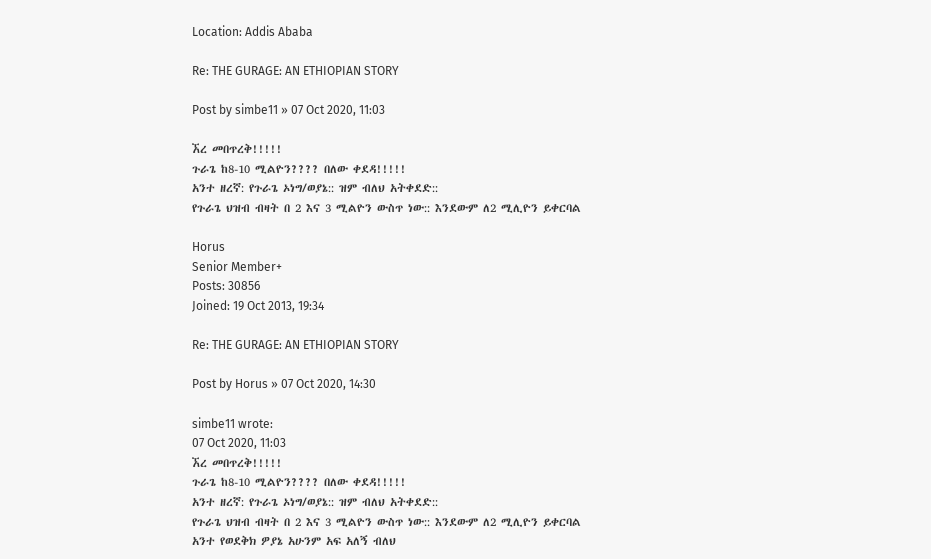Location: Addis Ababa

Re: THE GURAGE: AN ETHIOPIAN STORY

Post by simbe11 » 07 Oct 2020, 11:03

ኧረ መበጥረቅ!!!!!
ጉራጌ ከ8-10 ሚልዮን???? በለው ቀደዳ!!!!!
አንተ ዘረኛ: የጉራጌ ኦነግ/ወያኔ:: ዝም ብለህ አትቀደድ::
የጉራጌ ህዝብ ብዛት በ 2 እና 3 ሚልዮን ውስጥ ነው:: እንደውም ለ2 ሚሊዮን ይቀርባል

Horus
Senior Member+
Posts: 30856
Joined: 19 Oct 2013, 19:34

Re: THE GURAGE: AN ETHIOPIAN STORY

Post by Horus » 07 Oct 2020, 14:30

simbe11 wrote:
07 Oct 2020, 11:03
ኧረ መበጥረቅ!!!!!
ጉራጌ ከ8-10 ሚልዮን???? በለው ቀደዳ!!!!!
አንተ ዘረኛ: የጉራጌ ኦነግ/ወያኔ:: ዝም ብለህ አትቀደድ::
የጉራጌ ህዝብ ብዛት በ 2 እና 3 ሚልዮን ውስጥ ነው:: እንደውም ለ2 ሚሊዮን ይቀርባል
አንተ የወደቅክ ዎያኔ አሁንም አፍ አለኝ ብለህ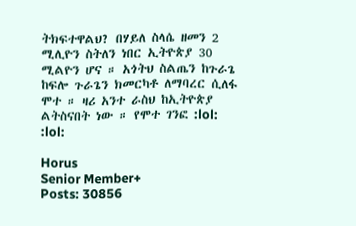ትክፍተዋልህ? በሃይለ ስላሴ ዘመን 2 ሚሊዮን ስትለን ነበር ኢትዮጵያ 30 ሚልዮን ሆና ። አጎትህ ስልጤን ከጉራጌ ከፍሎ ጉራጌን ክመርካቶ ለማባረር ሲለፋ ሞተ ። ዛሪ አንተ ራስህ ከኢትዮጵያ ልትስናበት ነው ። የሞተ ገንፎ :lol: :lol:

Horus
Senior Member+
Posts: 30856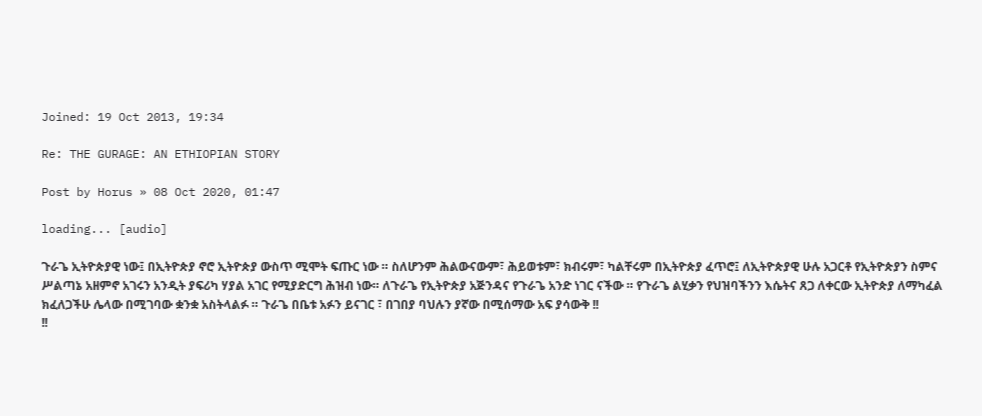Joined: 19 Oct 2013, 19:34

Re: THE GURAGE: AN ETHIOPIAN STORY

Post by Horus » 08 Oct 2020, 01:47

loading... [audio]

ጉራጌ ኢትዮጵያዊ ነው፤ በኢትዮጵያ ኖሮ ኢትዮጵያ ውስጥ ሚሞት ፍጡር ነው ። ስለሆንም ሕልውናውም፣ ሕይወቱም፣ ክብሩም፣ ካልቸሩም በኢትዮጵያ ፈጥሮ፤ ለኢትዮጵያዊ ሁሉ አጋርቶ የኢትዮጵያን ስምና ሥልጣኔ አዘምኖ አገሩን አንዲት ያፍሪካ ሃያል አገር የሚያድርግ ሕዝብ ነው። ለጉራጌ የኢትዮጵያ አጅንዳና የጉራጌ አንድ ነገር ናችው ። የጉራጌ ልሂቃን የህዝባችንን እሴትና ጸጋ ለቀርው ኢትዮጵያ ለማካፈል ክፈለጋችሁ ሌላው በሚገባው ቋንቋ አስትላልፉ ። ጉራጌ በቤቱ አፉን ይናገር ፣ በገበያ ባህሉን ያኛው በሚሰማው አፍ ያሳውቅ !!
!!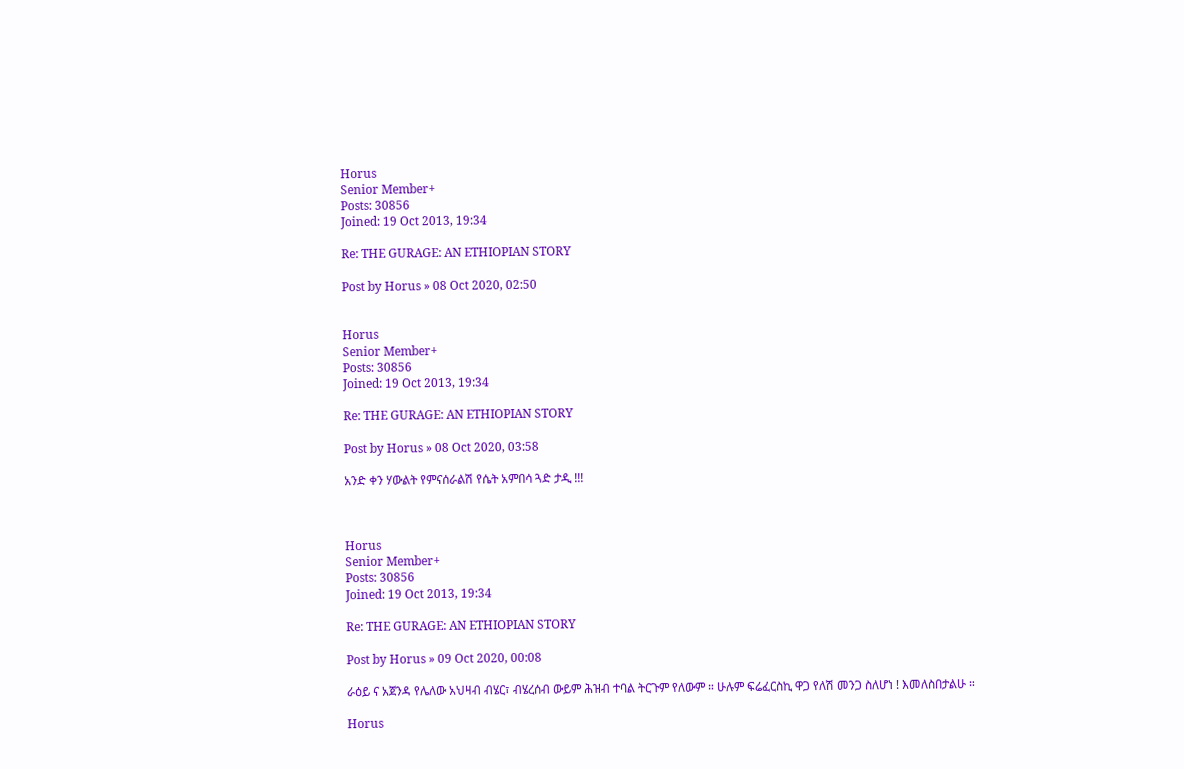Horus
Senior Member+
Posts: 30856
Joined: 19 Oct 2013, 19:34

Re: THE GURAGE: AN ETHIOPIAN STORY

Post by Horus » 08 Oct 2020, 02:50


Horus
Senior Member+
Posts: 30856
Joined: 19 Oct 2013, 19:34

Re: THE GURAGE: AN ETHIOPIAN STORY

Post by Horus » 08 Oct 2020, 03:58

አንድ ቀን ሃውልት የምናሰራልሽ የሴት አምበሳ ጓድ ታዲ !!!



Horus
Senior Member+
Posts: 30856
Joined: 19 Oct 2013, 19:34

Re: THE GURAGE: AN ETHIOPIAN STORY

Post by Horus » 09 Oct 2020, 00:08

ራዕይ ና አጀንዳ የሌለው አህዛብ ብሄር፣ ብሄረሰብ ውይም ሕዝብ ተባል ትርጉም የለውም ። ሁሉም ፍሬፈርስኪ ዋጋ የለሽ መንጋ ስለሆነ ! እመለስበታልሁ ።

Horus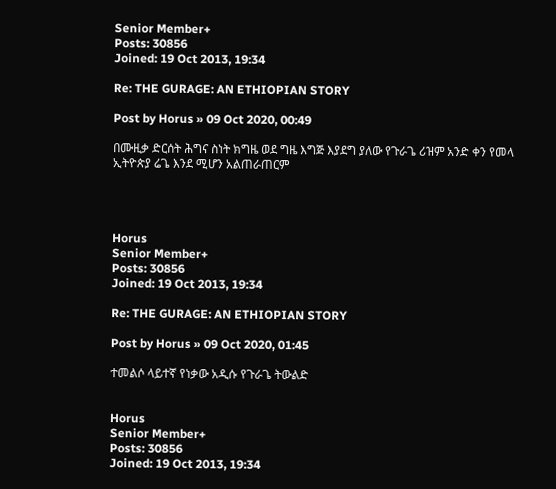Senior Member+
Posts: 30856
Joined: 19 Oct 2013, 19:34

Re: THE GURAGE: AN ETHIOPIAN STORY

Post by Horus » 09 Oct 2020, 00:49

በሙዚቃ ድርሰት ሕግና ስነት ክግዜ ወደ ግዜ እግጅ እያደግ ያለው የጉራጌ ሪዝም አንድ ቀን የመላ ኢትዮጵያ ሬጌ እንደ ሚሆን አልጠራጠርም




Horus
Senior Member+
Posts: 30856
Joined: 19 Oct 2013, 19:34

Re: THE GURAGE: AN ETHIOPIAN STORY

Post by Horus » 09 Oct 2020, 01:45

ተመልሶ ላይተኛ የነቃው አዲሱ የጉራጌ ትውልድ


Horus
Senior Member+
Posts: 30856
Joined: 19 Oct 2013, 19:34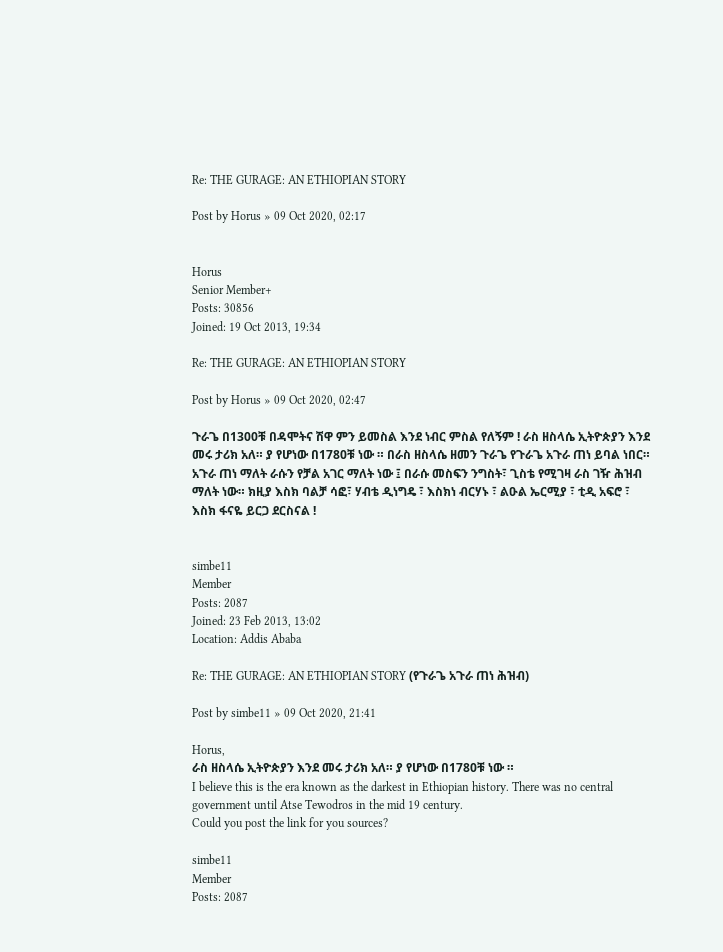Re: THE GURAGE: AN ETHIOPIAN STORY

Post by Horus » 09 Oct 2020, 02:17


Horus
Senior Member+
Posts: 30856
Joined: 19 Oct 2013, 19:34

Re: THE GURAGE: AN ETHIOPIAN STORY

Post by Horus » 09 Oct 2020, 02:47

ጉራጌ በ1300ቹ በዳሞትና ሽዋ ምን ይመስል እንደ ነብር ምስል የለኝም ! ራስ ዘስላሴ ኢትዮጵያን እንደ መሩ ታሪክ አለ። ያ የሆነው በ1780ቹ ነው ። በራስ ዘስላሴ ዘመን ጉራጌ የጉራጌ አጉራ ጠነ ይባል ነበር። አጉራ ጠነ ማለት ራሱን የቻል አገር ማለት ነው ፤ በራሱ መስፍን ንግስት፣ ጊስቴ የሚገዛ ራስ ገዥ ሕዝብ ማለት ነው። ክዚያ እስክ ባልቻ ሳፎ፣ ሃብቴ ዲነግዴ ፣ እስክነ ብርሃኑ ፣ ልዑል ኤርሚያ ፣ ቲዲ አፍሮ ፣ እስክ ፋናዬ ይርጋ ደርስናል !


simbe11
Member
Posts: 2087
Joined: 23 Feb 2013, 13:02
Location: Addis Ababa

Re: THE GURAGE: AN ETHIOPIAN STORY (የጉራጌ አጉራ ጠነ ሕዝብ)

Post by simbe11 » 09 Oct 2020, 21:41

Horus,
ራስ ዘስላሴ ኢትዮጵያን እንደ መሩ ታሪክ አለ። ያ የሆነው በ1780ቹ ነው ።
I believe this is the era known as the darkest in Ethiopian history. There was no central government until Atse Tewodros in the mid 19 century.
Could you post the link for you sources?

simbe11
Member
Posts: 2087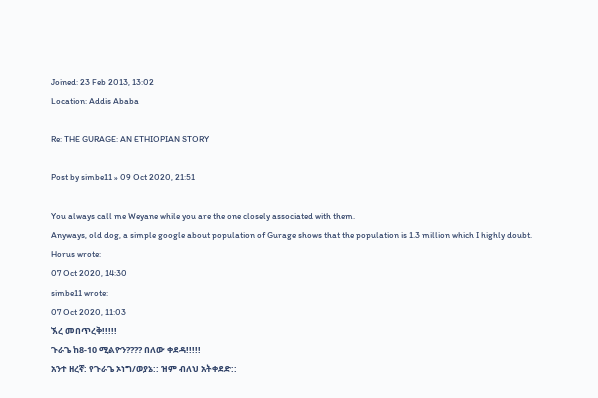Joined: 23 Feb 2013, 13:02
Location: Addis Ababa

Re: THE GURAGE: AN ETHIOPIAN STORY

Post by simbe11 » 09 Oct 2020, 21:51

You always call me Weyane while you are the one closely associated with them.
Anyways, old dog, a simple google about population of Gurage shows that the population is 1.3 million which I highly doubt.
Horus wrote:
07 Oct 2020, 14:30
simbe11 wrote:
07 Oct 2020, 11:03
ኧረ መበጥረቅ!!!!!
ጉራጌ ከ8-10 ሚልዮን???? በለው ቀደዳ!!!!!
አንተ ዘረኛ: የጉራጌ ኦነግ/ወያኔ:: ዝም ብለህ አትቀደድ::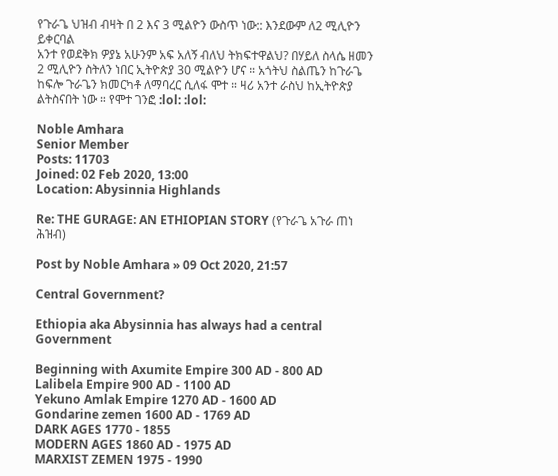የጉራጌ ህዝብ ብዛት በ 2 እና 3 ሚልዮን ውስጥ ነው:: እንደውም ለ2 ሚሊዮን ይቀርባል
አንተ የወደቅክ ዎያኔ አሁንም አፍ አለኝ ብለህ ትክፍተዋልህ? በሃይለ ስላሴ ዘመን 2 ሚሊዮን ስትለን ነበር ኢትዮጵያ 30 ሚልዮን ሆና ። አጎትህ ስልጤን ከጉራጌ ከፍሎ ጉራጌን ክመርካቶ ለማባረር ሲለፋ ሞተ ። ዛሪ አንተ ራስህ ከኢትዮጵያ ልትስናበት ነው ። የሞተ ገንፎ :lol: :lol:

Noble Amhara
Senior Member
Posts: 11703
Joined: 02 Feb 2020, 13:00
Location: Abysinnia Highlands

Re: THE GURAGE: AN ETHIOPIAN STORY (የጉራጌ አጉራ ጠነ ሕዝብ)

Post by Noble Amhara » 09 Oct 2020, 21:57

Central Government?

Ethiopia aka Abysinnia has always had a central Government

Beginning with Axumite Empire 300 AD - 800 AD
Lalibela Empire 900 AD - 1100 AD
Yekuno Amlak Empire 1270 AD - 1600 AD
Gondarine zemen 1600 AD - 1769 AD
DARK AGES 1770 - 1855
MODERN AGES 1860 AD - 1975 AD
MARXIST ZEMEN 1975 - 1990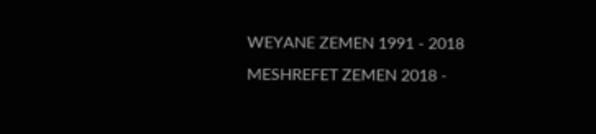WEYANE ZEMEN 1991 - 2018
MESHREFET ZEMEN 2018 -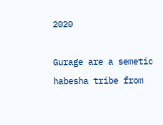2020

Gurage are a semetic habesha tribe from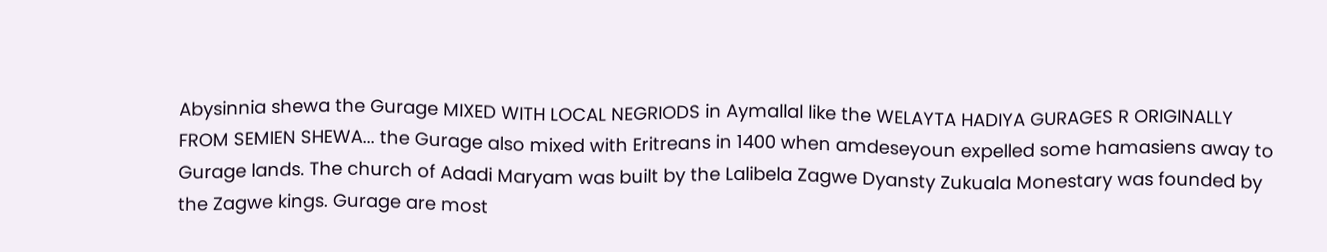Abysinnia shewa the Gurage MIXED WITH LOCAL NEGRIODS in Aymallal like the WELAYTA HADIYA GURAGES R ORIGINALLY FROM SEMIEN SHEWA... the Gurage also mixed with Eritreans in 1400 when amdeseyoun expelled some hamasiens away to Gurage lands. The church of Adadi Maryam was built by the Lalibela Zagwe Dyansty Zukuala Monestary was founded by the Zagwe kings. Gurage are most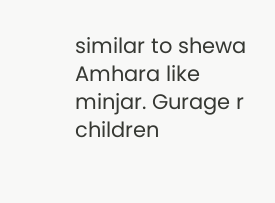similar to shewa Amhara like minjar. Gurage r children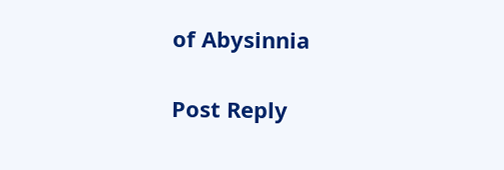of Abysinnia

Post Reply